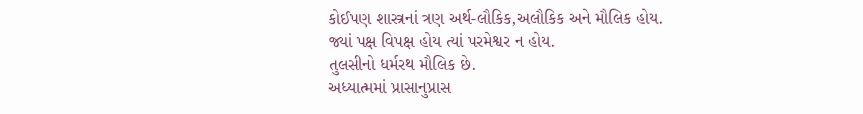કોઈપણ શાસ્ત્રનાં ત્રણ અર્થ-લૌકિક,અલૌકિક અને મૌલિક હોય.
જ્યાં પક્ષ વિપક્ષ હોય ત્યાં પરમેશ્વર ન હોય.
તુલસીનો ધર્મરથ મૌલિક છે.
અધ્યાત્મમાં પ્રાસાનુપ્રાસ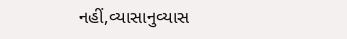નહીં,વ્યાસાનુવ્યાસ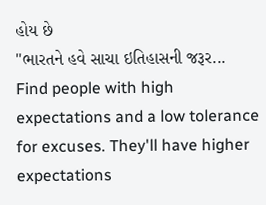હોય છે
"ભારતને હવે સાચા ઇતિહાસની જરૂર...
Find people with high expectations and a low tolerance for excuses. They'll have higher expectations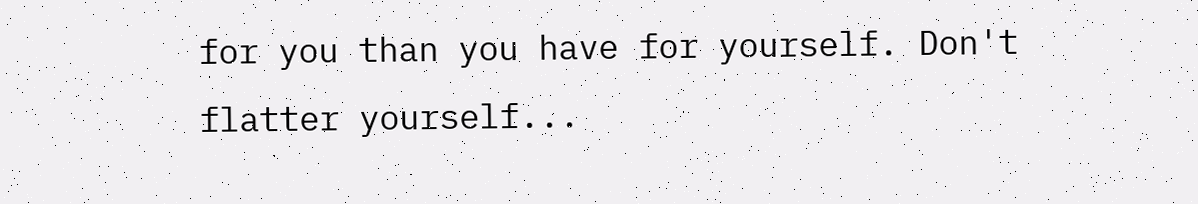for you than you have for yourself. Don't flatter yourself...